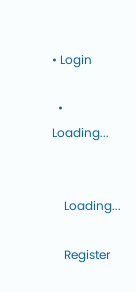• Login

  • Loading...


    Loading...

    Register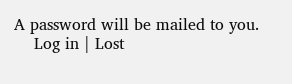A password will be mailed to you.
    Log in | Lost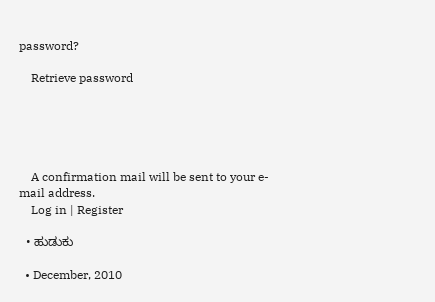password?

    Retrieve password





    A confirmation mail will be sent to your e-mail address.
    Log in | Register

  • ಹುಡುಕು

  • December, 2010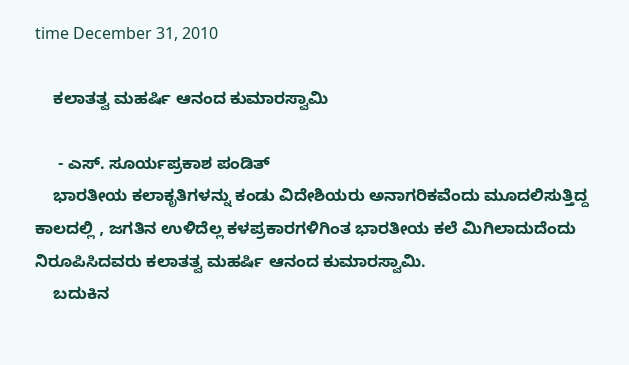time December 31, 2010

    ಕಲಾತತ್ವ ಮಹರ್ಷಿ ಆನಂದ ಕುಮಾರಸ್ವಾಮಿ

     - ಎಸ್. ಸೂರ್ಯಪ್ರಕಾಶ ಪಂಡಿತ್
    ಭಾರತೀಯ ಕಲಾಕೃತಿಗಳನ್ನು ಕಂಡು ವಿದೇಶಿಯರು ಅನಾಗರಿಕವೆಂದು ಮೂದಲಿಸುತ್ತಿದ್ದ ಕಾಲದಲ್ಲಿ , ಜಗತಿನ ಉಳಿದೆಲ್ಲ ಕಳಪ್ರಕಾರಗಳಿಗಿಂತ ಭಾರತೀಯ ಕಲೆ ಮಿಗಿಲಾದುದೆಂದು ನಿರೂಪಿಸಿದವರು ಕಲಾತತ್ವ ಮಹರ್ಷಿ ಆನಂದ ಕುಮಾರಸ್ವಾಮಿ.
    ಬದುಕಿನ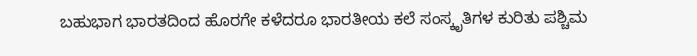ಬಹುಭಾಗ ಭಾರತದಿಂದ ಹೊರಗೇ ಕಳೆದರೂ ಭಾರತೀಯ ಕಲೆ ಸಂಸ್ಕೃತಿಗಳ ಕುರಿತು ಪಶ್ಚಿಮ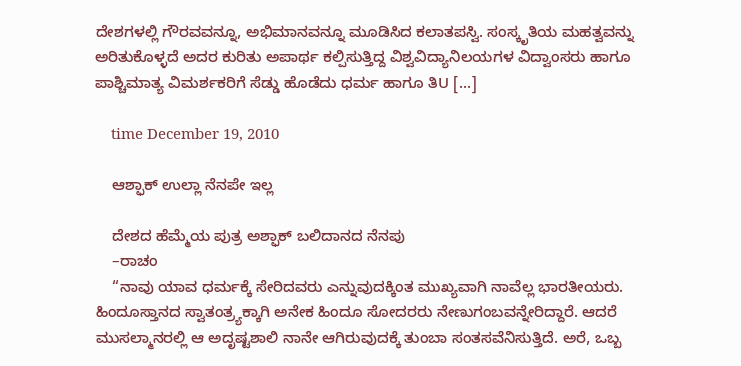ದೇಶಗಳಲ್ಲಿ ಗೌರವವನ್ನೂ, ಅಭಿಮಾನವನ್ನೂ ಮೂಡಿಸಿದ ಕಲಾತಪಸ್ವಿ. ಸಂಸ್ಕೃತಿಯ ಮಹತ್ವವನ್ನು ಅರಿತುಕೊಳ್ಳದೆ ಅದರ ಕುರಿತು ಅಪಾರ್ಥ ಕಲ್ಪಿಸುತ್ತಿದ್ದ ವಿಶ್ವವಿದ್ಯಾನಿಲಯಗಳ ವಿದ್ವಾಂಸರು ಹಾಗೂ ಪಾಶ್ಚಿಮಾತ್ಯ ವಿಮರ್ಶಕರಿಗೆ ಸೆಡ್ಡು ಹೊಡೆದು ಧರ್ಮ ಹಾಗೂ ತಿU [...]

    time December 19, 2010

    ಆಶ್ಫಾಕ್ ಉಲ್ಲಾ ನೆನಪೇ ಇಲ್ಲ

    ದೇಶದ ಹೆಮ್ಮೆಯ ಪುತ್ರ ಅಶ್ಫಾಕ್ ಬಲಿದಾನದ ನೆನಪು
    –ರಾಚಂ
    “ನಾವು ಯಾವ ಧರ್ಮಕ್ಕೆ ಸೇರಿದವರು ಎನ್ನುವುದಕ್ಕಿಂತ ಮುಖ್ಯವಾಗಿ ನಾವೆಲ್ಲ ಭಾರತೀಯರು. ಹಿಂದೂಸ್ತಾನದ ಸ್ವಾತಂತ್ರ್ಯಕ್ಕಾಗಿ ಅನೇಕ ಹಿಂದೂ ಸೋದರರು ನೇಣುಗಂಬವನ್ನೇರಿದ್ದಾರೆ. ಆದರೆ ಮುಸಲ್ಮಾನರಲ್ಲಿ ಆ ಅದೃಷ್ಟಶಾಲಿ ನಾನೇ ಆಗಿರುವುದಕ್ಕೆ ತುಂಬಾ ಸಂತಸವೆನಿಸುತ್ತಿದೆ. ಅರೆ, ಒಬ್ಬ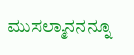ಮುಸಲ್ಮಾನನನ್ನೂ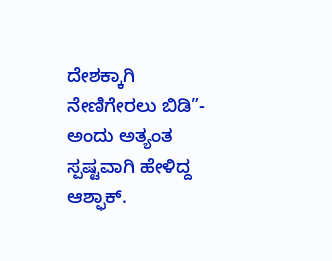ದೇಶಕ್ಕಾಗಿ ನೇಣಿಗೇರಲು ಬಿಡಿ”- ಅಂದು ಅತ್ಯಂತ ಸ್ಪಷ್ಟವಾಗಿ ಹೇಳಿದ್ದ ಆಶ್ಫಾಕ್.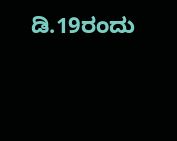ಡಿ.19ರಂದು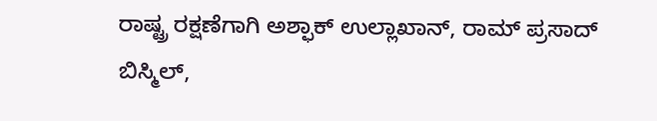ರಾಷ್ಟ್ರ ರಕ್ಷಣೆಗಾಗಿ ಅಶ್ಫಾಕ್ ಉಲ್ಲಾಖಾನ್, ರಾಮ್ ಪ್ರಸಾದ್ ಬಿಸ್ಮಿಲ್,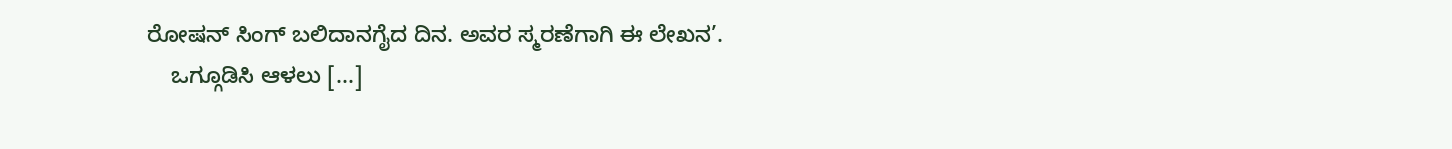ರೋಷನ್ ಸಿಂಗ್ ಬಲಿದಾನಗೈದ ದಿನ. ಅವರ ಸ್ಮರಣೆಗಾಗಿ ಈ ಲೇಖನ’.
    ಒಗ್ಗೂಡಿಸಿ ಆಳಲು [...]